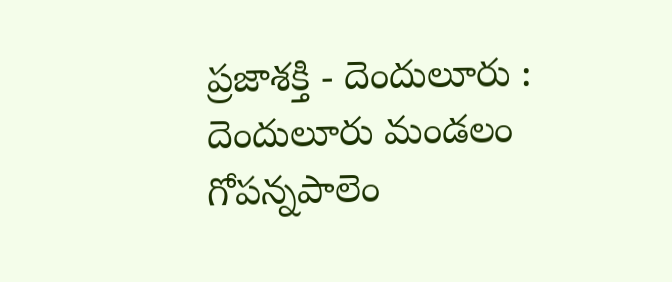ప్రజాశక్తి - దెందులూరు : దెందులూరు మండలం గోపన్నపాలెం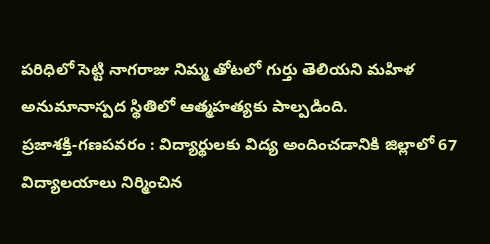పరిధిలో సెట్టి నాగరాజు నిమ్మ తోటలో గుర్తు తెలియని మహిళ అనుమానాస్పద స్థితిలో ఆత్మహత్యకు పాల్పడింది.
ప్రజాశక్తి-గణపవరం : విద్యార్థులకు విద్య అందించడానికి జిల్లాలో 67 విద్యాలయాలు నిర్మించిన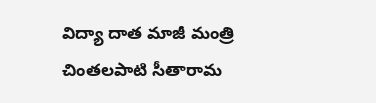విద్యా దాత మాజీ మంత్రి చింతలపాటి సీతారామ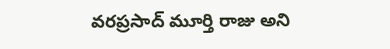వరప్రసాద్ మూర్తి రాజు అని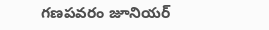గణపవరం జూనియర్